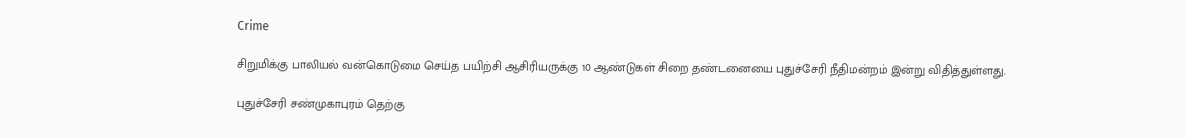Crime

சிறுமிக்கு பாலியல் வன்கொடுமை செய்த பயிற்சி ஆசிரியருக்கு 10 ஆண்டுகள் சிறை தண்டனையை புதுச்சேரி நீதிமன்றம் இன்று விதித்துள்ளது.

புதுச்சேரி சண்முகாபுரம் தெற்கு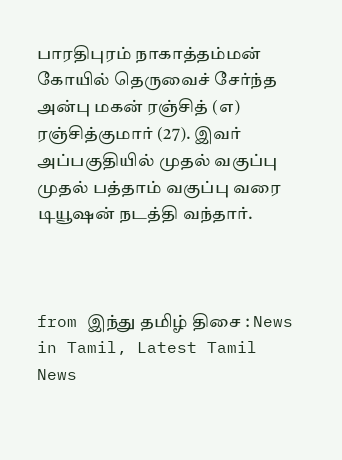பாரதிபுரம் நாகாத்தம்மன் கோயில் தெருவைச் சேர்ந்த அன்பு மகன் ரஞ்சித் (எ) ரஞ்சித்குமார் (27). இவர் அப்பகுதியில் முதல் வகுப்பு முதல் பத்தாம் வகுப்பு வரை டியூஷன் நடத்தி வந்தார்.



from இந்து தமிழ் திசை : News in Tamil, Latest Tamil News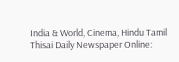India & World, Cinema, Hindu Tamil Thisai Daily Newspaper Online: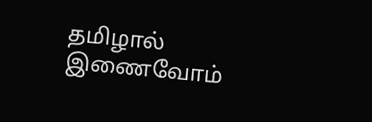தமிழால் இணைவோம்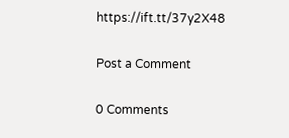https://ift.tt/37y2X48

Post a Comment

0 Comments